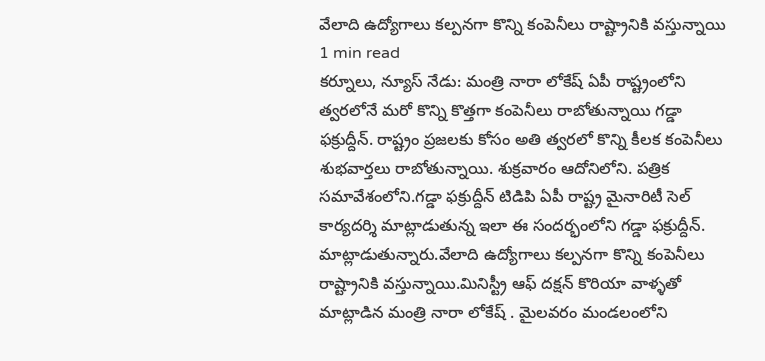వేలాది ఉద్యోగాలు కల్పనగా కొన్ని కంపెనీలు రాష్ట్రానికి వస్తున్నాయి
1 min read
కర్నూలు, న్యూస్ నేడు: మంత్రి నారా లోకేష్ ఏపీ రాష్ట్రంలోని త్వరలోనే మరో కొన్ని కొత్తగా కంపెనీలు రాబోతున్నాయి గడ్డా ఫక్రుద్దీన్. రాష్ట్రం ప్రజలకు కోసం అతి త్వరలో కొన్ని కీలక కంపెనీలు శుభవార్తలు రాబోతున్నాయి. శుక్రవారం ఆదోనిలోని. పత్రిక సమావేశంలోని.గడ్డా ఫక్రుద్దీన్ టిడిపి ఏపీ రాష్ట్ర మైనారిటీ సెల్ కార్యదర్శి మాట్లాడుతున్న ఇలా ఈ సందర్భంలోని గడ్డా ఫక్రుద్దీన్. మాట్లాడుతున్నారు.వేలాది ఉద్యోగాలు కల్పనగా కొన్ని కంపెనీలు రాష్ట్రానికి వస్తున్నాయి.మినిస్ట్రీ ఆఫ్ దక్షన్ కొరియా వాళ్ళతో మాట్లాడిన మంత్రి నారా లోకేష్ . మైలవరం మండలంలోని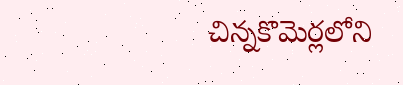చిన్నకొమెర్లలోని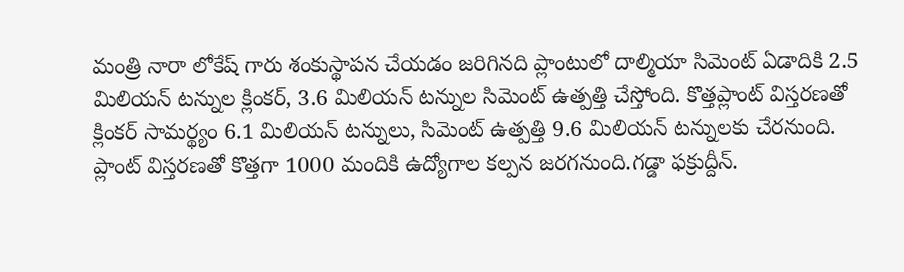మంత్రి నారా లోకేష్ గారు శంకుస్థాపన చేయడం జరిగినది ప్లాంటులో దాల్మియా సిమెంట్ ఏడాదికి 2.5 మిలియన్ టన్నుల క్లింకర్, 3.6 మిలియన్ టన్నుల సిమెంట్ ఉత్పత్తి చేస్తోంది. కొత్తప్లాంట్ విస్తరణతో క్లింకర్ సామర్థ్యం 6.1 మిలియన్ టన్నులు, సిమెంట్ ఉత్పత్తి 9.6 మిలియన్ టన్నులకు చేరనుంది. ప్లాంట్ విస్తరణతో కొత్తగా 1000 మందికి ఉద్యోగాల కల్పన జరగనుంది.గడ్డా ఫక్రుద్దీన్.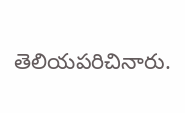తెలియపరిచినారు.